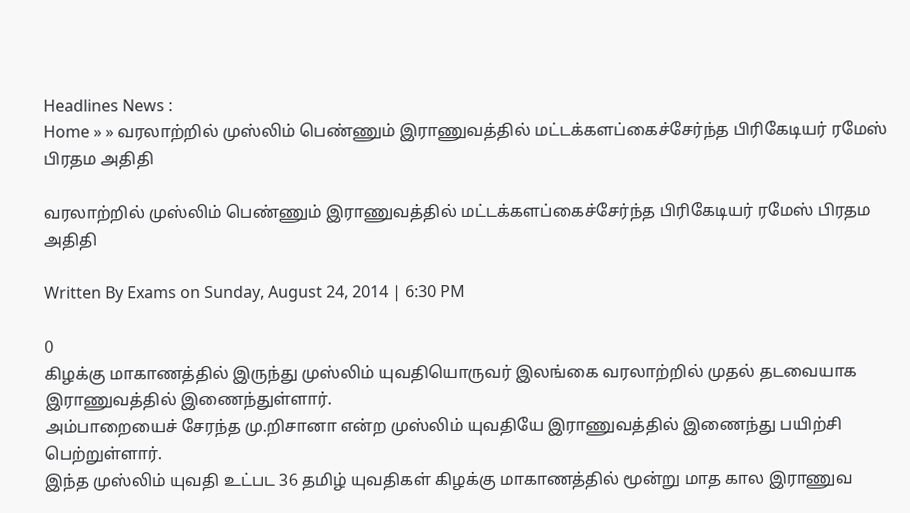Headlines News :
Home » » வரலாற்றில் முஸ்லிம் பெண்ணும் இராணுவத்தில் மட்டக்களப்கைச்சேர்ந்த பிரிகேடியர் ரமேஸ் பிரதம அதிதி

வரலாற்றில் முஸ்லிம் பெண்ணும் இராணுவத்தில் மட்டக்களப்கைச்சேர்ந்த பிரிகேடியர் ரமேஸ் பிரதம அதிதி

Written By Exams on Sunday, August 24, 2014 | 6:30 PM

0
கிழக்கு மாகாணத்தில் இருந்து முஸ்லிம் யுவதியொருவர் இலங்கை வரலாற்றில் முதல் தடவையாக இராணுவத்தில் இணைந்துள்ளார்.
அம்பாறையைச் சேரந்த மு.றிசானா என்ற முஸ்லிம் யுவதியே இராணுவத்தில் இணைந்து பயிற்சி பெற்றுள்ளார்.
இந்த முஸ்லிம் யுவதி உட்பட 36 தமிழ் யுவதிகள் கிழக்கு மாகாணத்தில் மூன்று மாத கால இராணுவ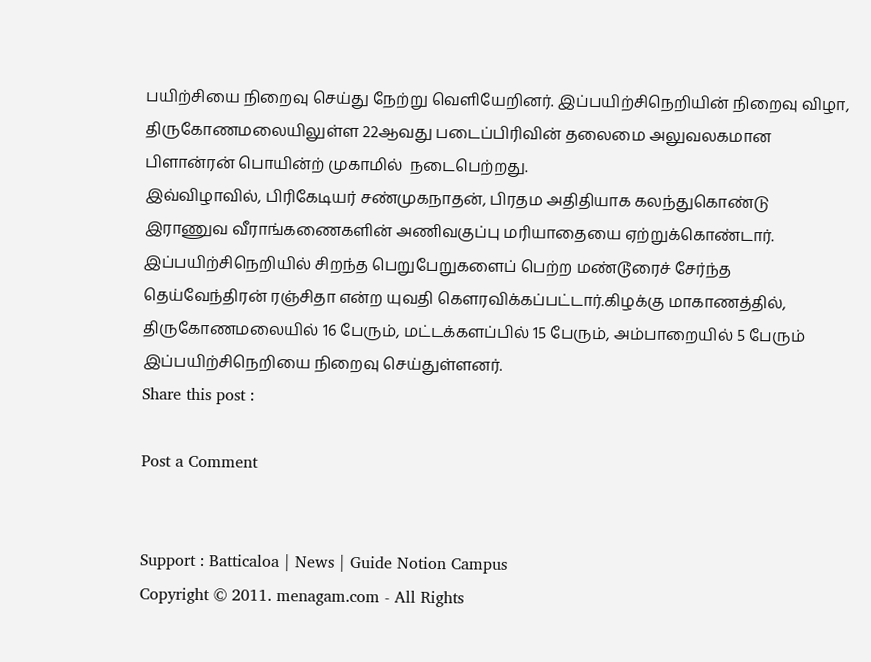பயிற்சியை நிறைவு செய்து நேற்று வெளியேறினர். இப்பயிற்சிநெறியின் நிறைவு விழா, திருகோணமலையிலுள்ள 22ஆவது படைப்பிரிவின் தலைமை அலுவலகமான பிளான்ரன் பொயின்ற் முகாமில்  நடைபெற்றது.
இவ்விழாவில், பிரிகேடியர் சண்முகநாதன், பிரதம அதிதியாக கலந்துகொண்டு இராணுவ வீராங்கணைகளின் அணிவகுப்பு மரியாதையை ஏற்றுக்கொண்டார்.
இப்பயிற்சிநெறியில் சிறந்த பெறுபேறுகளைப் பெற்ற மண்டூரைச் சேர்ந்த தெய்வேந்திரன் ரஞ்சிதா என்ற யுவதி கௌரவிக்கப்பட்டார்.கிழக்கு மாகாணத்தில், திருகோணமலையில் 16 பேரும், மட்டக்களப்பில் 15 பேரும், அம்பாறையில் 5 பேரும் இப்பயிற்சிநெறியை நிறைவு செய்துள்ளனர்.
Share this post :

Post a Comment


Support : Batticaloa | News | Guide Notion Campus
Copyright © 2011. menagam.com - All Rights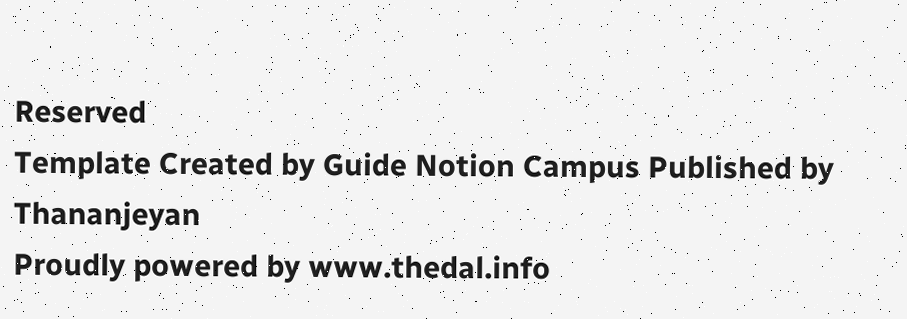Reserved
Template Created by Guide Notion Campus Published by Thananjeyan
Proudly powered by www.thedal.info